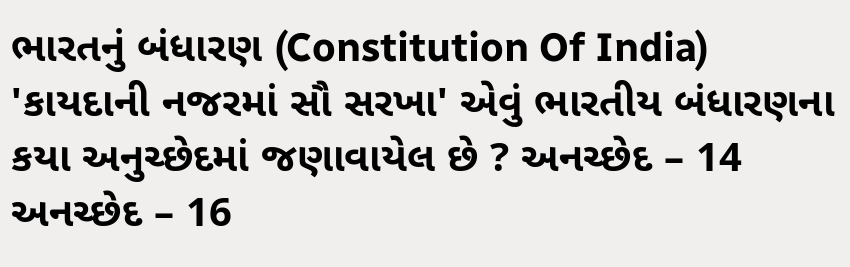ભારતનું બંધારણ (Constitution Of India) 'કાયદાની નજરમાં સૌ સરખા' એવું ભારતીય બંધારણના કયા અનુચ્છેદમાં જણાવાયેલ છે ? અનચ્છેદ – 14 અનચ્છેદ – 16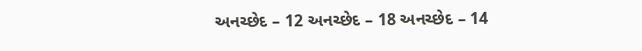અનચ્છેદ – 12 અનચ્છેદ – 18 અનચ્છેદ – 14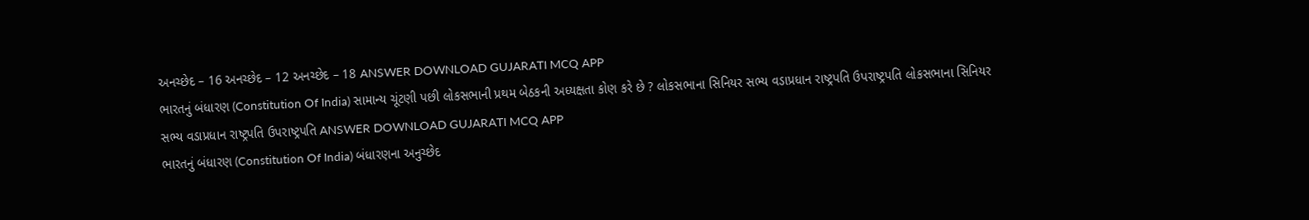અનચ્છેદ – 16 અનચ્છેદ – 12 અનચ્છેદ – 18 ANSWER DOWNLOAD GUJARATI MCQ APP
ભારતનું બંધારણ (Constitution Of India) સામાન્ય ચૂંટણી પછી લોકસભાની પ્રથમ બેઠકની અધ્યક્ષતા કોણ કરે છે ? લોકસભાના સિનિયર સભ્ય વડાપ્રધાન રાષ્ટ્રપતિ ઉપરાષ્ટ્રપતિ લોકસભાના સિનિયર સભ્ય વડાપ્રધાન રાષ્ટ્રપતિ ઉપરાષ્ટ્રપતિ ANSWER DOWNLOAD GUJARATI MCQ APP
ભારતનું બંધારણ (Constitution Of India) બંધારણના અનુચ્છેદ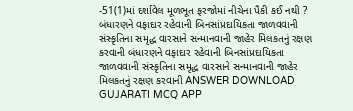-51(1)માં દર્શાવેલ મૂળભૂત ફરજોમાં નીચેના પૈકી કઈ નથી ? બંધારણને વફાદાર રહેવાની બિનસાંપ્રદાયિકતા જાળવવાની સંસ્કૃતિના સમૃદ્ધ વારસાને સન્માનવાની જાહેર મિલકતનું રક્ષણ કરવાની બંધારણને વફાદાર રહેવાની બિનસાંપ્રદાયિકતા જાળવવાની સંસ્કૃતિના સમૃદ્ધ વારસાને સન્માનવાની જાહેર મિલકતનું રક્ષણ કરવાની ANSWER DOWNLOAD GUJARATI MCQ APP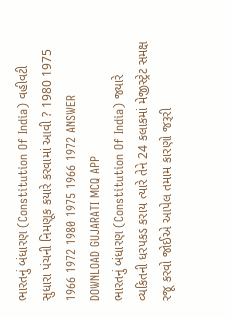ભારતનું બંધારણ (Constitution Of India) વહીવટી સુધારા પંચની નિમણૂક કયારે કરવામાં આવી ? 1980 1975 1966 1972 1980 1975 1966 1972 ANSWER DOWNLOAD GUJARATI MCQ APP
ભારતનું બંધારણ (Constitution Of India) જ્યારે વ્યકિતની ધરપકડ કરાય ત્યારે તેને 24 કલાકમાં મેજીસ્ટ્રેટ સમક્ષ રજૂ કરવો જોઈએ આપેલ તમામ કારણો જરૂરી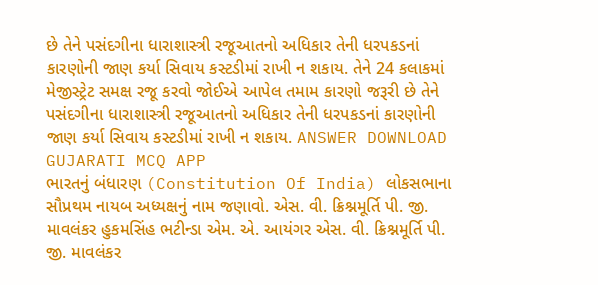છે તેને પસંદગીના ધારાશાસ્ત્રી રજૂઆતનો અધિકાર તેની ધરપકડનાં કારણોની જાણ કર્યા સિવાય કસ્ટડીમાં રાખી ન શકાય. તેને 24 કલાકમાં મેજીસ્ટ્રેટ સમક્ષ રજૂ કરવો જોઈએ આપેલ તમામ કારણો જરૂરી છે તેને પસંદગીના ધારાશાસ્ત્રી રજૂઆતનો અધિકાર તેની ધરપકડનાં કારણોની જાણ કર્યા સિવાય કસ્ટડીમાં રાખી ન શકાય. ANSWER DOWNLOAD GUJARATI MCQ APP
ભારતનું બંધારણ (Constitution Of India) લોકસભાના સૌપ્રથમ નાયબ અધ્યક્ષનું નામ જણાવો. એસ. વી. ક્રિશ્નમૂર્તિ પી. જી. માવલંકર હુકમસિંહ ભટીન્ડા એમ. એ. આયંગર એસ. વી. ક્રિશ્નમૂર્તિ પી. જી. માવલંકર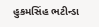હુકમસિંહ ભટીન્ડા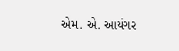એમ. એ. આયંગર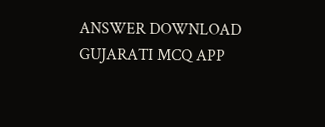ANSWER DOWNLOAD GUJARATI MCQ APP